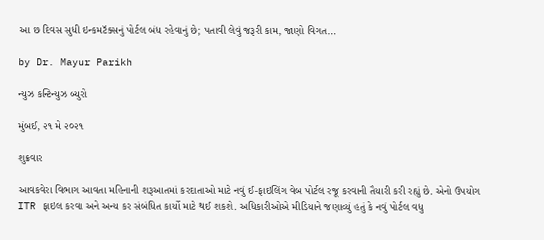આ છ દિવસ સુધી ઇન્કમટૅક્સનું પોર્ટલ બંધ રહેવાનું છે; પતાવી લેવું જરૂરી કામ, જાણો વિગત…

by Dr. Mayur Parikh

ન્યુઝ કન્ટિન્યુઝ બ્યુરો

મુંબઈ, ૨૧ મે ૨૦૨૧

શુક્રવાર

આવકવેરા વિભાગ આવતા મહિનાની શરૂઆતમાં કરદાતાઓ માટે નવું ઈ-ફાઇલિંગ વેબ પોર્ટલ રજૂ કરવાની તૈયારી કરી રહ્યું છે. એનો ઉપયોગ ITR ફાઇલ કરવા અને અન્ય કર સંબંધિત કાર્યો માટે થઈ શકશે. અધિકારીઓએ મીડિયાને જણાવ્યું હતું કે નવું પોર્ટલ વધુ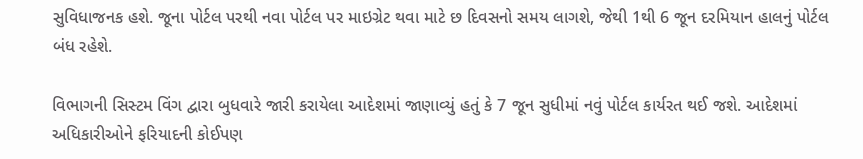સુવિધાજનક હશે. જૂના પોર્ટલ પરથી નવા પોર્ટલ પર માઇગ્રેટ થવા માટે છ દિવસનો સમય લાગશે, જેથી 1થી 6 જૂન દરમિયાન હાલનું પોર્ટલ બંધ રહેશે.

વિભાગની સિસ્ટમ વિંગ દ્વારા બુધવારે જારી કરાયેલા આદેશમાં જાણાવ્યું હતું કે 7 જૂન સુધીમાં નવું પોર્ટલ કાર્યરત થઈ જશે. આદેશમાં અધિકારીઓને ફરિયાદની કોઈપણ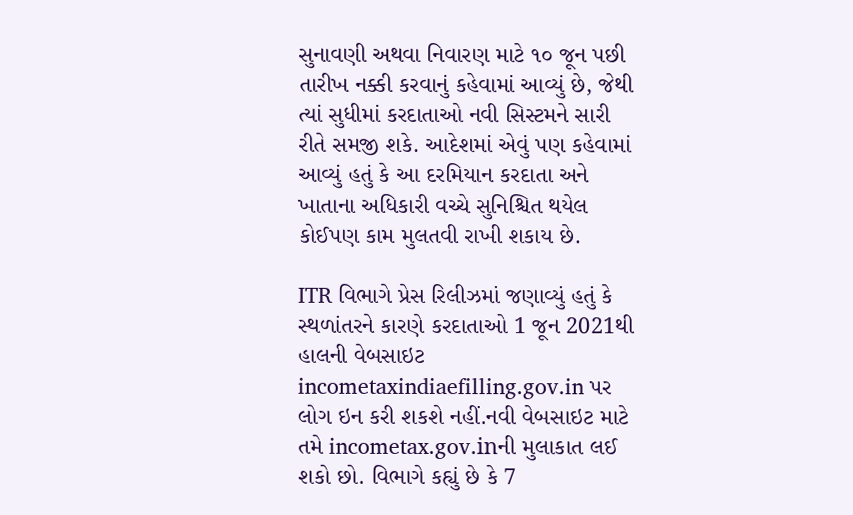સુનાવણી અથવા નિવારણ માટે ૧૦ જૂન પછી તારીખ નક્કી કરવાનું કહેવામાં આવ્યું છે, જેથી ત્યાં સુધીમાં કરદાતાઓ નવી સિસ્ટમને સારી રીતે સમજી શકે. આદેશમાં એવું પણ કહેવામાં આવ્યું હતું કે આ દરમિયાન કરદાતા અને ખાતાના અધિકારી વચ્ચે સુનિશ્ચિત થયેલ કોઈપણ કામ મુલતવી રાખી શકાય છે.

ITR વિભાગે પ્રેસ રિલીઝમાં જણાવ્યું હતું કે સ્થળાંતરને કારણે કરદાતાઓ 1 જૂન 2021થી હાલની વેબસાઇટ incometaxindiaefilling.gov.in પર લોગ ઇન કરી શકશે નહીં.નવી વેબસાઇટ માટે તમે incometax.gov.inની મુલાકાત લઈ શકો છો. વિભાગે કહ્યું છે કે 7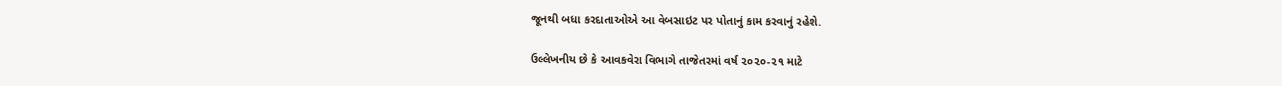જૂનથી બધા કરદાતાઓએ આ વેબસાઇટ પર પોતાનું કામ કરવાનું રહેશે.

ઉલ્લેખનીય છે કે આવકવેરા વિભાગે તાજેતરમાં વર્ષ ૨૦૨૦-૨૧ માટે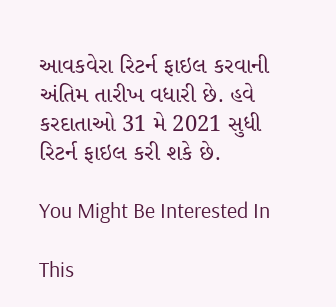આવકવેરા રિટર્ન ફાઇલ કરવાની અંતિમ તારીખ વધારી છે. હવે કરદાતાઓ 31 મે 2021 સુધી રિટર્ન ફાઇલ કરી શકે છે.

You Might Be Interested In

This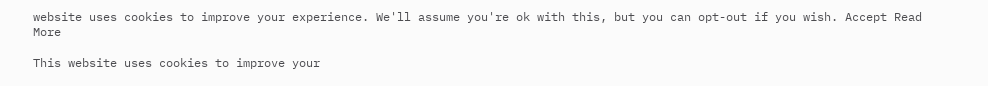website uses cookies to improve your experience. We'll assume you're ok with this, but you can opt-out if you wish. Accept Read More

This website uses cookies to improve your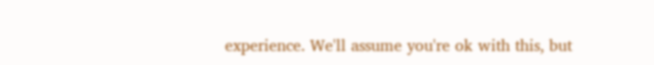experience. We'll assume you're ok with this, but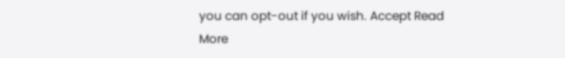you can opt-out if you wish. Accept Read More